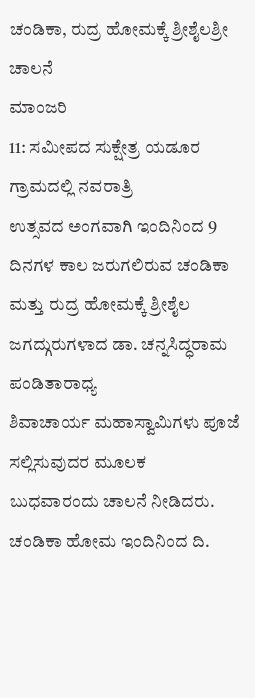ಚಂಡಿಕಾ, ರುದ್ರ ಹೋಮಕ್ಕೆ ಶ್ರೀಶೈಲಶ್ರೀ ಚಾಲನೆ
ಮಾಂಜರಿ
11: ಸಮೀಪದ ಸುಕ್ಷೇತ್ರ ಯಡೂರ ಗ್ರಾಮದಲ್ಲಿ ನವರಾತ್ರಿ
ಉತ್ಸವದ ಅಂಗವಾಗಿ ಇಂದಿನಿಂದ 9 ದಿನಗಳ ಕಾಲ ಜರುಗಲಿರುವ ಚಂಡಿಕಾ
ಮತ್ತು ರುದ್ರ ಹೋಮಕ್ಕೆ ಶ್ರೀಶೈಲ ಜಗದ್ಗುರುಗಳಾದ ಡಾ. ಚನ್ನಸಿದ್ಧರಾಮ ಪಂಡಿತಾರಾಧ್ಯ
ಶಿವಾಚಾರ್ಯ ಮಹಾಸ್ವಾಮಿಗಳು ಪೂಜೆ ಸಲ್ಲಿಸುವುದರ ಮೂಲಕ
ಬುಧವಾರಂದು ಚಾಲನೆ ನೀಡಿದರು.
ಚಂಡಿಕಾ ಹೋಮ ಇಂದಿನಿಂದ ದಿ.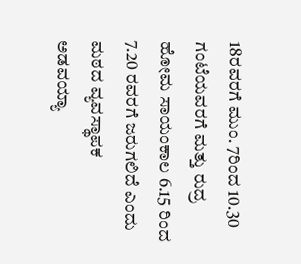18ರವರಗೆ ಮುಂ. 7ರಿಂದ 10.30 ಗಂಟೆಯವರಗೆ ಮತ್ತು ರುದ್ರ ಹೋಮ ಸಾಯಂಕಾಲ 6.15 ರಿಂದ
7.20 ರವರಗೆ ಜರುಗಲಿದೆ ಎಂದು ಮಠದ ವ್ಯವಸ್ಥಾಪಕ
ಅಡವಯ್ಯಾ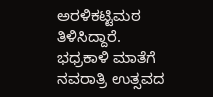ಅರಳಿಕಟ್ಟಿಮಠ ತಿಳಿಸಿದ್ದಾರೆ.
ಭಧ್ರಕಾಳಿ ಮಾತೆಗೆ ನವರಾತ್ರಿ ಉತ್ಸವದ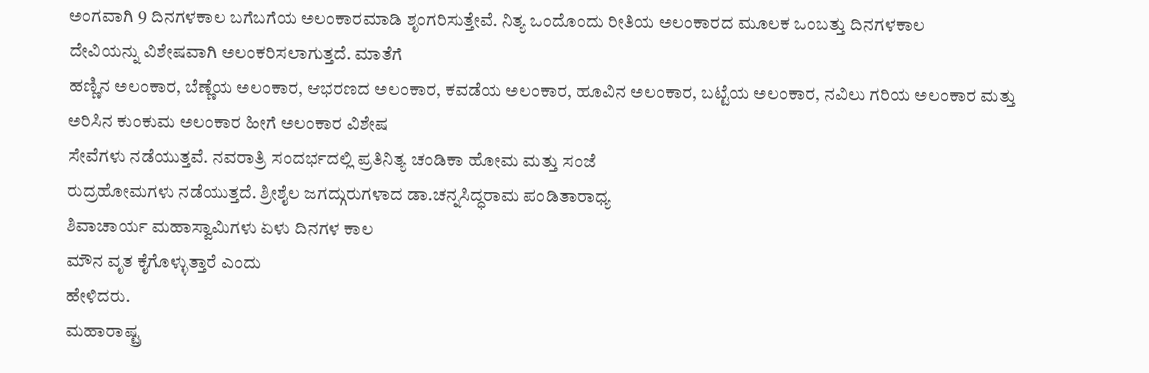ಅಂಗವಾಗಿ 9 ದಿನಗಳಕಾಲ ಬಗೆಬಗೆಯ ಅಲಂಕಾರಮಾಡಿ ಶೃಂಗರಿಸುತ್ತೇವೆ. ನಿತ್ಯ ಒಂದೊಂದು ರೀತಿಯ ಅಲಂಕಾರದ ಮೂಲಕ ಒಂಬತ್ತು ದಿನಗಳಕಾಲ
ದೇವಿಯನ್ನು ವಿಶೇಷವಾಗಿ ಅಲಂಕರಿಸಲಾಗುತ್ತದೆ. ಮಾತೆಗೆ
ಹಣ್ಣಿನ ಅಲಂಕಾರ, ಬೆಣ್ಣೆಯ ಅಲಂಕಾರ, ಆಭರಣದ ಅಲಂಕಾರ, ಕವಡೆಯ ಅಲಂಕಾರ, ಹೂವಿನ ಅಲಂಕಾರ, ಬಟ್ಟೆಯ ಅಲಂಕಾರ, ನವಿಲು ಗರಿಯ ಅಲಂಕಾರ ಮತ್ತು
ಅರಿಸಿನ ಕುಂಕುಮ ಅಲಂಕಾರ ಹೀಗೆ ಅಲಂಕಾರ ವಿಶೇಷ
ಸೇವೆಗಳು ನಡೆಯುತ್ತವೆ. ನವರಾತ್ರಿ ಸಂದರ್ಭದಲ್ಲಿ ಪ್ರತಿನಿತ್ಯ ಚಂಡಿಕಾ ಹೋಮ ಮತ್ತು ಸಂಜೆ
ರುದ್ರಹೋಮಗಳು ನಡೆಯುತ್ತದೆ. ಶ್ರೀಶೈಲ ಜಗದ್ಗುರುಗಳಾದ ಡಾ.ಚನ್ನಸಿದ್ಧರಾಮ ಪಂಡಿತಾರಾಧ್ಯ
ಶಿವಾಚಾರ್ಯ ಮಹಾಸ್ವಾಮಿಗಳು ಏಳು ದಿನಗಳ ಕಾಲ
ಮೌನ ವೃತ ಕೈಗೊಳ್ಳುತ್ತಾರೆ ಎಂದು
ಹೇಳಿದರು.
ಮಹಾರಾಷ್ಟ್ರ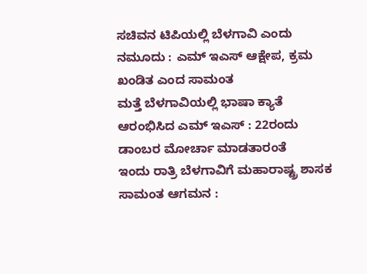ಸಚಿವನ ಟಿಪಿಯಲ್ಲಿ ಬೆಳಗಾವಿ ಎಂದು ನಮೂದು : ಎಮ್ ಇಎಸ್ ಆಕ್ಷೇಪ, ಕ್ರಮ ಖಂಡಿತ ಎಂದ ಸಾಮಂತ
ಮತ್ತೆ ಬೆಳಗಾವಿಯಲ್ಲಿ ಭಾಷಾ ಕ್ಯಾತೆ ಆರಂಭಿಸಿದ ಎಮ್ ಇಎಸ್ : 22ರಂದು ಡಾಂಬರ ಮೋರ್ಚಾ ಮಾಡತಾರಂತೆ
ಇಂದು ರಾತ್ರಿ ಬೆಳಗಾವಿಗೆ ಮಹಾರಾಷ್ಟ್ರ ಶಾಸಕ ಸಾಮಂತ ಆಗಮನ :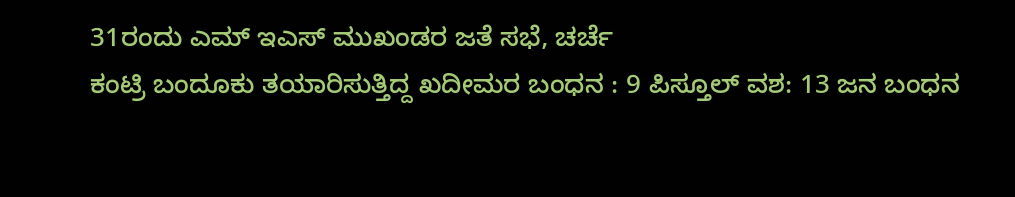31ರಂದು ಎಮ್ ಇಎಸ್ ಮುಖಂಡರ ಜತೆ ಸಭೆ, ಚರ್ಚೆ
ಕಂಟ್ರಿ ಬಂದೂಕು ತಯಾರಿಸುತ್ತಿದ್ದ ಖದೀಮರ ಬಂಧನ : 9 ಪಿಸ್ತೂಲ್ ವಶ: 13 ಜನ ಬಂಧನ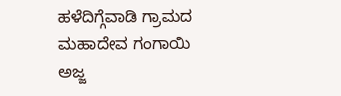ಹಳೆದಿಗ್ಗೆವಾಡಿ ಗ್ರಾಮದ ಮಹಾದೇವ ಗಂಗಾಯಿ ಅಜ್ಜ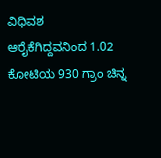ವಿಧಿವಶ
ಆರೈಕೆಗಿದ್ದವನಿಂದ 1.02 ಕೋಟಿಯ 930 ಗ್ರಾಂ ಚಿನ್ನ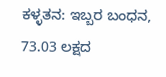ಕಳ್ಳತನ: ಇಬ್ಬರ ಬಂಧನ, 73.03 ಲಕ್ಷದ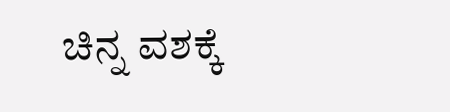ಚಿನ್ನ ವಶಕ್ಕೆ